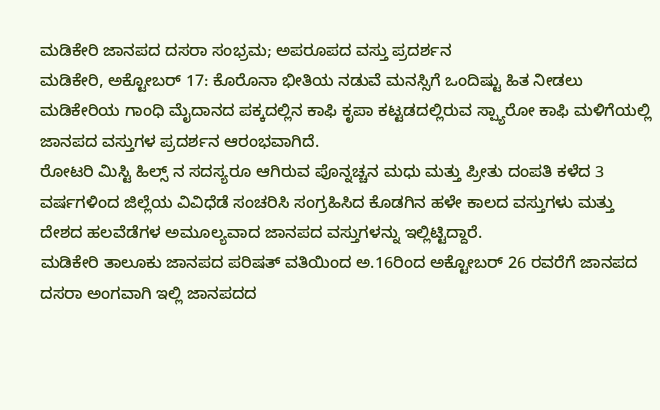ಮಡಿಕೇರಿ ಜಾನಪದ ದಸರಾ ಸಂಭ್ರಮ; ಅಪರೂಪದ ವಸ್ತು ಪ್ರದರ್ಶನ
ಮಡಿಕೇರಿ, ಅಕ್ಟೋಬರ್ 17: ಕೊರೊನಾ ಭೀತಿಯ ನಡುವೆ ಮನಸ್ಸಿಗೆ ಒಂದಿಷ್ಟು ಹಿತ ನೀಡಲು ಮಡಿಕೇರಿಯ ಗಾಂಧಿ ಮೈದಾನದ ಪಕ್ಕದಲ್ಲಿನ ಕಾಫಿ ಕೃಪಾ ಕಟ್ಟಡದಲ್ಲಿರುವ ಸ್ಪ್ಯಾರೋ ಕಾಫಿ ಮಳಿಗೆಯಲ್ಲಿ ಜಾನಪದ ವಸ್ತುಗಳ ಪ್ರದರ್ಶನ ಆರಂಭವಾಗಿದೆ.
ರೋಟರಿ ಮಿಸ್ಟಿ ಹಿಲ್ಸ್ ನ ಸದಸ್ಯರೂ ಆಗಿರುವ ಪೊನ್ನಚ್ಚನ ಮಧು ಮತ್ತು ಪ್ರೀತು ದಂಪತಿ ಕಳೆದ 3 ವರ್ಷಗಳಿಂದ ಜಿಲ್ಲೆಯ ವಿವಿಧೆಡೆ ಸಂಚರಿಸಿ ಸಂಗ್ರಹಿಸಿದ ಕೊಡಗಿನ ಹಳೇ ಕಾಲದ ವಸ್ತುಗಳು ಮತ್ತು ದೇಶದ ಹಲವೆಡೆಗಳ ಅಮೂಲ್ಯವಾದ ಜಾನಪದ ವಸ್ತುಗಳನ್ನು ಇಲ್ಲಿಟ್ಟಿದ್ದಾರೆ.
ಮಡಿಕೇರಿ ತಾಲೂಕು ಜಾನಪದ ಪರಿಷತ್ ವತಿಯಿಂದ ಅ.16ರಿಂದ ಅಕ್ಟೋಬರ್ 26 ರವರೆಗೆ ಜಾನಪದ ದಸರಾ ಅಂಗವಾಗಿ ಇಲ್ಲಿ ಜಾನಪದದ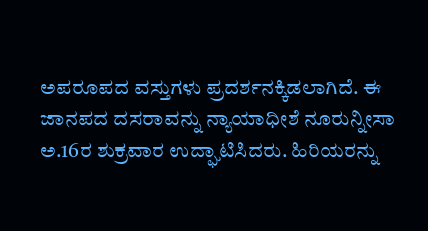ಅಪರೂಪದ ವಸ್ತುಗಳು ಪ್ರದರ್ಶನಕ್ಕಿಡಲಾಗಿದೆ. ಈ ಜಾನಪದ ದಸರಾವನ್ನು ನ್ಯಾಯಾಧೀಶೆ ನೂರುನ್ನೀಸಾ ಅ.16ರ ಶುಕ್ರವಾರ ಉದ್ಘಾಟಿಸಿದರು. ಹಿರಿಯರನ್ನು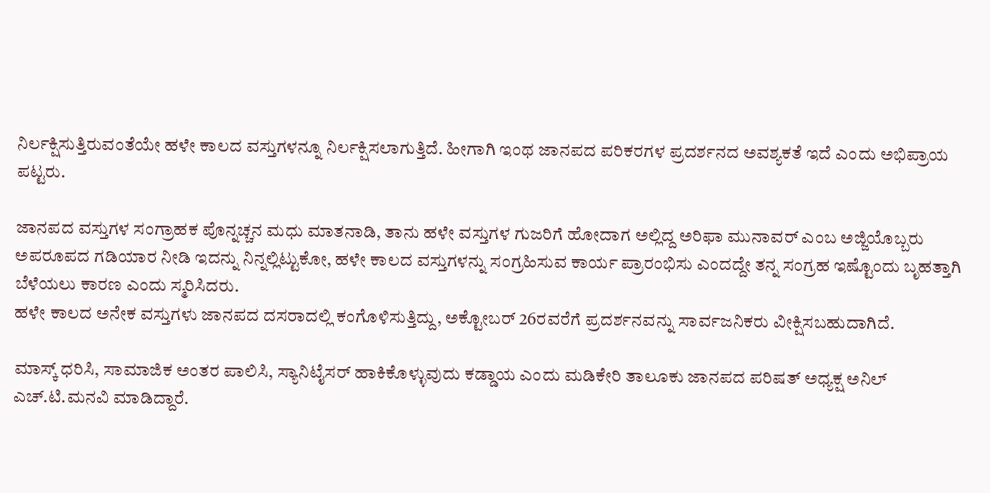ನಿರ್ಲಕ್ಷಿಸುತ್ತಿರುವಂತೆಯೇ ಹಳೇ ಕಾಲದ ವಸ್ತುಗಳನ್ನೂ ನಿರ್ಲಕ್ಷಿಸಲಾಗುತ್ತಿದೆ. ಹೀಗಾಗಿ ಇಂಥ ಜಾನಪದ ಪರಿಕರಗಳ ಪ್ರದರ್ಶನದ ಅವಶ್ಯಕತೆ ಇದೆ ಎಂದು ಅಭಿಪ್ರಾಯ ಪಟ್ಟರು.

ಜಾನಪದ ವಸ್ತುಗಳ ಸಂಗ್ರಾಹಕ ಪೊನ್ನಚ್ಚನ ಮಧು ಮಾತನಾಡಿ, ತಾನು ಹಳೇ ವಸ್ತುಗಳ ಗುಜರಿಗೆ ಹೋದಾಗ ಅಲ್ಲಿದ್ದ ಅರಿಫಾ ಮುನಾವರ್ ಎಂಬ ಅಜ್ಜಿಯೊಬ್ಬರು ಅಪರೂಪದ ಗಡಿಯಾರ ನೀಡಿ ಇದನ್ನು ನಿನ್ನಲ್ಲಿಟ್ಟುಕೋ, ಹಳೇ ಕಾಲದ ವಸ್ತುಗಳನ್ನು ಸಂಗ್ರಹಿಸುವ ಕಾರ್ಯ ಪ್ರಾರಂಭಿಸು ಎಂದದ್ದೇ ತನ್ನ ಸಂಗ್ರಹ ಇಷ್ಟೊಂದು ಬೃಹತ್ತಾಗಿ ಬೆಳೆಯಲು ಕಾರಣ ಎಂದು ಸ್ಮರಿಸಿದರು.
ಹಳೇ ಕಾಲದ ಅನೇಕ ವಸ್ತುಗಳು ಜಾನಪದ ದಸರಾದಲ್ಲಿ ಕಂಗೊಳಿಸುತ್ತಿದ್ದು, ಅಕ್ಟೋಬರ್ 26ರವರೆಗೆ ಪ್ರದರ್ಶನವನ್ನು ಸಾರ್ವಜನಿಕರು ವೀಕ್ಷಿಸಬಹುದಾಗಿದೆ.

ಮಾಸ್ಕ್ ಧರಿಸಿ, ಸಾಮಾಜಿಕ ಅಂತರ ಪಾಲಿಸಿ, ಸ್ಯಾನಿಟೈಸರ್ ಹಾಕಿಕೊಳ್ಳುವುದು ಕಡ್ಡಾಯ ಎಂದು ಮಡಿಕೇರಿ ತಾಲೂಕು ಜಾನಪದ ಪರಿಷತ್ ಅಧ್ಯಕ್ಷ ಅನಿಲ್ ಎಚ್.ಟಿ.ಮನವಿ ಮಾಡಿದ್ದಾರೆ.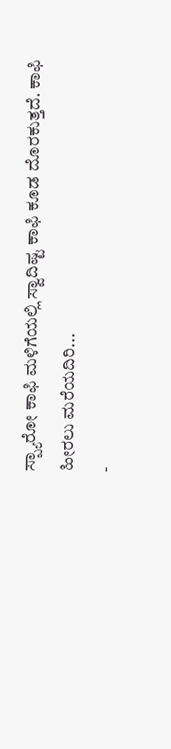ಸ್ಪ್ಯಾರೋ ಕಾಫಿ ಮಳಿಗೆಯಲ್ಲಿ ಸ್ವಾದಿಷ್ಟ ಕಾಫಿ ಕೂಡ ದೊರಕುತ್ತದೆ. ಕಾಫಿ ಹೀರಲು ಮರೆಯದಿರಿ...
-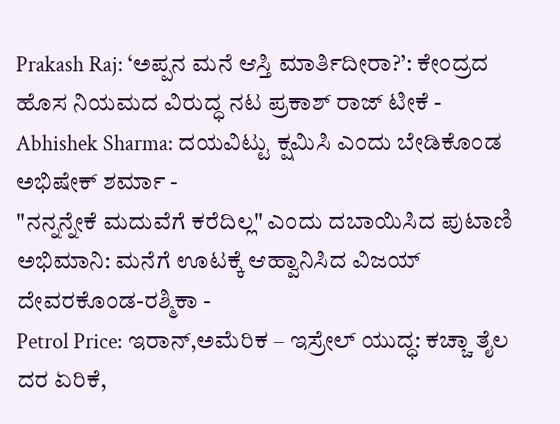Prakash Raj: ‘ಅಪ್ಪನ ಮನೆ ಆಸ್ತಿ ಮಾರ್ತಿದೀರಾ?’: ಕೇಂದ್ರದ ಹೊಸ ನಿಯಮದ ವಿರುದ್ಧ ನಟ ಪ್ರಕಾಶ್ ರಾಜ್ ಟೀಕೆ -
Abhishek Sharma: ದಯವಿಟ್ಟು ಕ್ಷಮಿಸಿ ಎಂದು ಬೇಡಿಕೊಂಡ ಅಭಿಷೇಕ್ ಶರ್ಮಾ -
"ನನ್ನನ್ನೇಕೆ ಮದುವೆಗೆ ಕರೆದಿಲ್ಲ" ಎಂದು ದಬಾಯಿಸಿದ ಪುಟಾಣಿ ಅಭಿಮಾನಿ: ಮನೆಗೆ ಊಟಕ್ಕೆ ಆಹ್ವಾನಿಸಿದ ವಿಜಯ್ ದೇವರಕೊಂಡ-ರಶ್ಮಿಕಾ -
Petrol Price: ಇರಾನ್,ಅಮೆರಿಕ – ಇಸ್ರೇಲ್ ಯುದ್ಧ: ಕಚ್ಚಾ ತೈಲ ದರ ಏರಿಕೆ,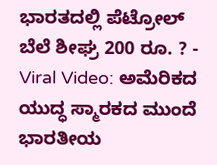ಭಾರತದಲ್ಲಿ ಪೆಟ್ರೋಲ್ ಬೆಲೆ ಶೀಘ್ರ 200 ರೂ. ? -
Viral Video: ಅಮೆರಿಕದ ಯುದ್ಧ ಸ್ಮಾರಕದ ಮುಂದೆ ಭಾರತೀಯ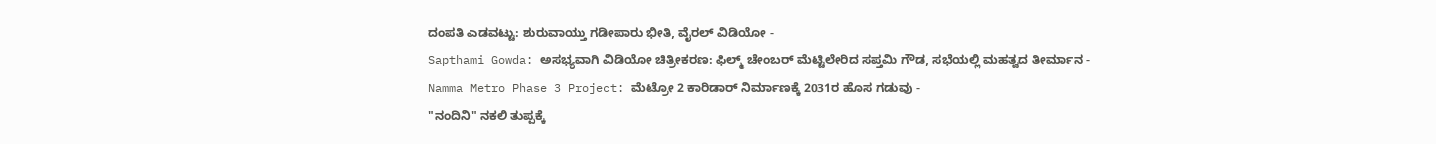ದಂಪತಿ ಎಡವಟ್ಟು: ಶುರುವಾಯ್ತು ಗಡೀಪಾರು ಭೀತಿ, ವೈರಲ್ ವಿಡಿಯೋ -
Sapthami Gowda: ಅಸಭ್ಯವಾಗಿ ವಿಡಿಯೋ ಚಿತ್ರೀಕರಣ: ಫಿಲ್ಮ್ ಚೇಂಬರ್ ಮೆಟ್ಟಿಲೇರಿದ ಸಪ್ತಮಿ ಗೌಡ, ಸಭೆಯಲ್ಲಿ ಮಹತ್ವದ ತೀರ್ಮಾನ -
Namma Metro Phase 3 Project: ಮೆಟ್ರೋ 2 ಕಾರಿಡಾರ್ ನಿರ್ಮಾಣಕ್ಕೆ 2031ರ ಹೊಸ ಗಡುವು -
"ನಂದಿನಿ" ನಕಲಿ ತುಪ್ಪಕ್ಕೆ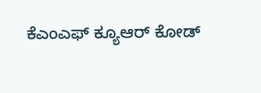ಕೆಎಂಎಫ್ ಕ್ಯೂಆರ್ ಕೋಡ್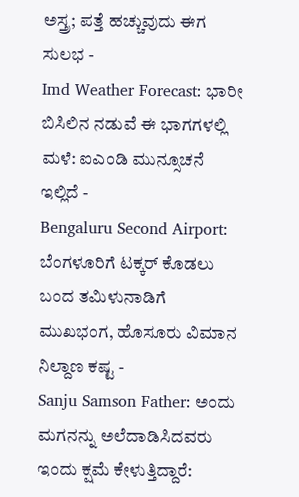ಅಸ್ತ್ರ; ಪತ್ತೆ ಹಚ್ಚುವುದು ಈಗ ಸುಲಭ -
Imd Weather Forecast: ಭಾರೀ ಬಿಸಿಲಿನ ನಡುವೆ ಈ ಭಾಗಗಳಲ್ಲಿ ಮಳೆ: ಐಎಂಡಿ ಮುನ್ಸೂಚನೆ ಇಲ್ಲಿದೆ -
Bengaluru Second Airport: ಬೆಂಗಳೂರಿಗೆ ಟಕ್ಕರ್ ಕೊಡಲು ಬಂದ ತಮಿಳುನಾಡಿಗೆ ಮುಖಭಂಗ, ಹೊಸೂರು ವಿಮಾನ ನಿಲ್ದಾಣ ಕಷ್ಟ -
Sanju Samson Father: ಅಂದು ಮಗನನ್ನು ಅಲೆದಾಡಿಸಿದವರು ಇಂದು ಕ್ಷಮೆ ಕೇಳುತ್ತಿದ್ದಾರೆ: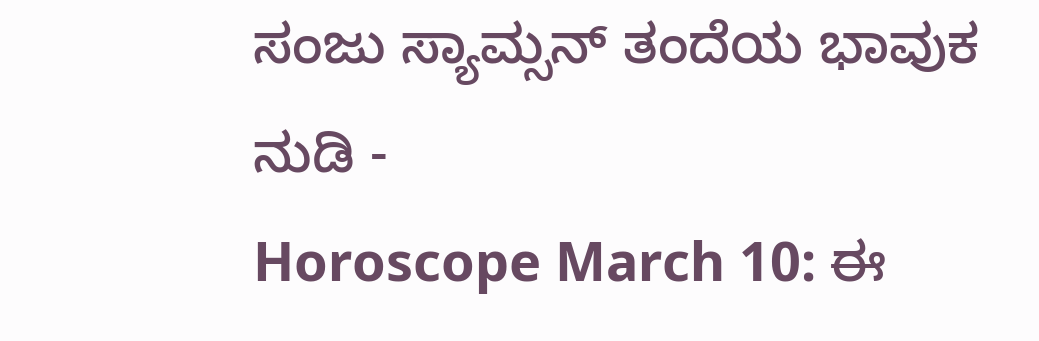ಸಂಜು ಸ್ಯಾಮ್ಸನ್ ತಂದೆಯ ಭಾವುಕ ನುಡಿ -
Horoscope March 10: ಈ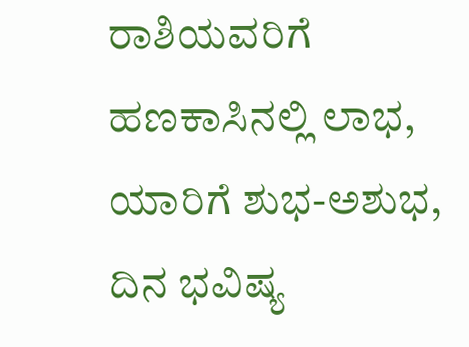ರಾಶಿಯವರಿಗೆ ಹಣಕಾಸಿನಲ್ಲಿ ಲಾಭ, ಯಾರಿಗೆ ಶುಭ-ಅಶುಭ, ದಿನ ಭವಿಷ್ಯ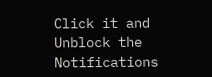Click it and Unblock the Notifications